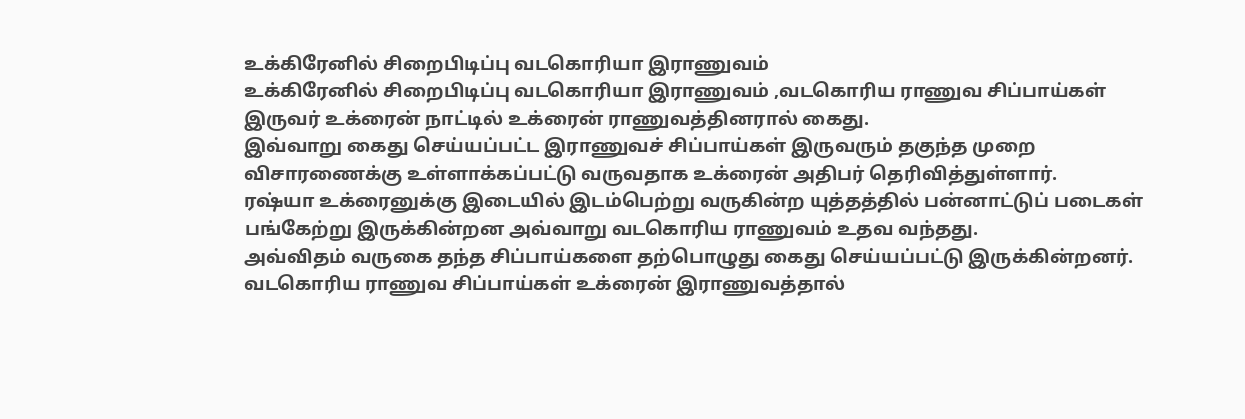உக்கிரேனில் சிறைபிடிப்பு வடகொரியா இராணுவம்
உக்கிரேனில் சிறைபிடிப்பு வடகொரியா இராணுவம் ,வடகொரிய ராணுவ சிப்பாய்கள் இருவர் உக்ரைன் நாட்டில் உக்ரைன் ராணுவத்தினரால் கைது.
இவ்வாறு கைது செய்யப்பட்ட இராணுவச் சிப்பாய்கள் இருவரும் தகுந்த முறை விசாரணைக்கு உள்ளாக்கப்பட்டு வருவதாக உக்ரைன் அதிபர் தெரிவித்துள்ளார்.
ரஷ்யா உக்ரைனுக்கு இடையில் இடம்பெற்று வருகின்ற யுத்தத்தில் பன்னாட்டுப் படைகள் பங்கேற்று இருக்கின்றன அவ்வாறு வடகொரிய ராணுவம் உதவ வந்தது.
அவ்விதம் வருகை தந்த சிப்பாய்களை தற்பொழுது கைது செய்யப்பட்டு இருக்கின்றனர்.
வடகொரிய ராணுவ சிப்பாய்கள் உக்ரைன் இராணுவத்தால்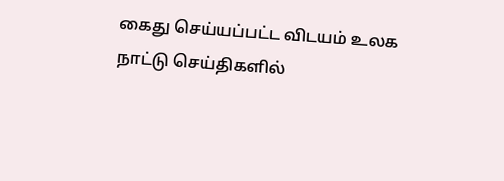கைது செய்யப்பட்ட விடயம் உலக நாட்டு செய்திகளில்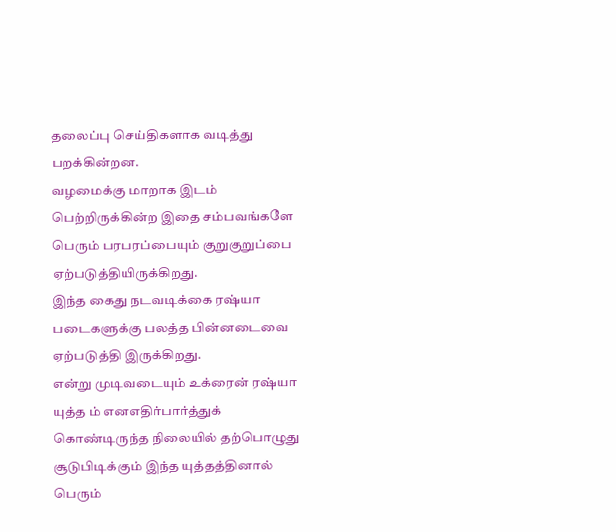தலைப்பு செய்திகளாக வடித்து பறக்கின்றன.
வழமைக்கு மாறாக இடம் பெற்றிருக்கின்ற இதை சம்பவங்களே பெரும் பரபரப்பையும் குறுகுறுப்பை ஏற்படுத்தியிருக்கிறது.
இந்த கைது நடவடிக்கை ரஷ்யா படைகளுக்கு பலத்த பின்னடைவை ஏற்படுத்தி இருக்கிறது.
என்று முடிவடையும் உக்ரைன் ரஷ்யா யுத்த ம் எனஎதிர்பார்த்துக் கொண்டிருந்த நிலையில் தற்பொழுது சூடுபிடிக்கும் இந்த யுத்தத்தினால் பெரும்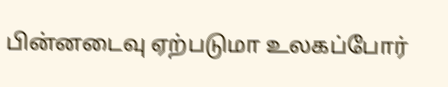பின்னடைவு ஏற்படுமா உலகப்போர்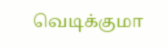வெடிக்குமா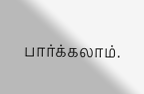பார்க்கலாம்.